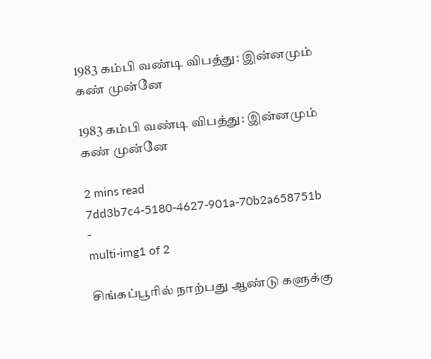1983 கம்பி வண்டி விபத்து: இன்னமும் கண் முன்னே

1983 கம்பி வண்டி விபத்து: இன்னமும் கண் முன்னே

2 mins read
7dd3b7c4-5180-4627-901a-70b2a658751b
-
multi-img1 of 2

சிங்கப்பூரில் நாற்பது ஆண்டு களுக்கு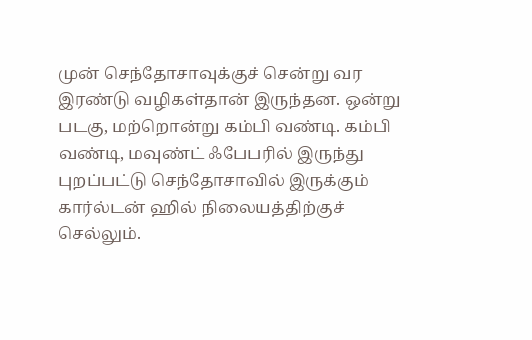முன் செந்தோசாவுக்குச் சென்று வர இரண்டு வழிகள்தான் இருந்தன. ஒன்று படகு, மற்றொன்று கம்பி வண்டி. கம்பி வண்டி, மவுண்ட் ஃபேபரில் இருந்து புறப்பட்டு செந்தோசாவில் இருக்கும் கார்ல்டன் ஹில் நிலையத்திற்குச் செல்லும்.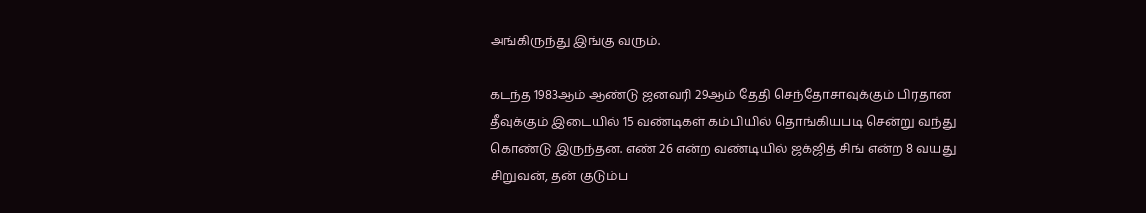அங்கிருந்து இங்கு வரும்.

கடந்த 1983ஆம் ஆண்டு ஜனவரி 29ஆம் தேதி செந்தோசாவுக்கும் பிரதான தீவுக்கும் இடையில் 15 வண்டிகள் கம்பியில் தொங்கியபடி சென்று வந்து கொண்டு இருந்தன. எண் 26 என்ற வண்டியில் ஜக்ஜித் சிங் என்ற 8 வயது சிறுவன், தன் குடும்ப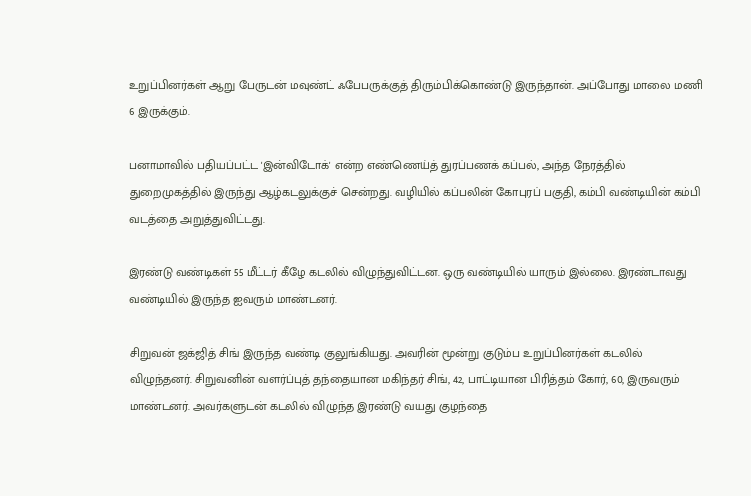உறுப்பினர்கள் ஆறு பேருடன் மவுண்ட் ஃபேபருக்குத் திரும்பிக்கொண்டு இருந்தான். அப்போது மாலை மணி 6 இருக்கும்.

பனாமாவில் பதியப்பட்ட 'இன்விடோக்' என்ற எண்ணெய்த் துரப்பணக் கப்பல், அந்த நேரத்தில் துறைமுகத்தில் இருந்து ஆழ்கடலுக்குச் சென்றது. வழியில் கப்பலின் கோபுரப் பகுதி, கம்பி வண்டியின் கம்பி வடத்தை அறுத்துவிட்டது.

இரண்டு வண்டிகள் 55 மீட்டர் கீழே கடலில் விழுந்துவிட்டன. ஒரு வண்டியில் யாரும் இல்லை. இரண்டாவது வண்டியில் இருந்த ஐவரும் மாண்டனர்.

சிறுவன் ஜக்ஜித் சிங் இருந்த வண்டி குலுங்கியது. அவரின் மூன்று குடும்ப உறுப்பினர்கள் கடலில் விழுந்தனர். சிறுவனின் வளர்ப்புத் தந்தையான மகிந்தர் சிங், 42, பாட்டியான பிரித்தம் கோர், 60, இருவரும் மாண்டனர். அவர்களுடன் கடலில் விழுந்த இரண்டு வயது குழந்தை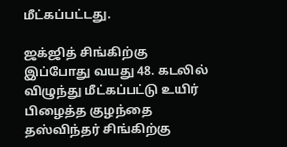மீட்கப்பட்டது.

ஜக்ஜித் சிங்கிற்கு இப்போது வயது 48. கடலில் விழுந்து மீட்கப்பட்டு உயிர் பிழைத்த குழந்தை தஸ்விந்தர் சிங்கிற்கு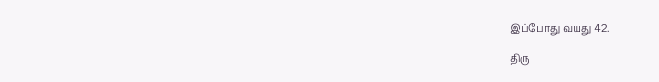இப்போது வயது 42.

திரு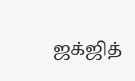ஜக்ஜித்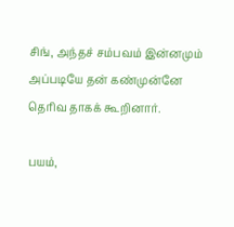சிங், அந்தச் சம்பவம் இன்னமும் அப்படியே தன் கண்முன்னே தெரிவ தாகக் கூறினார்.

பயம்,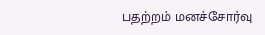பதற்றம் மனச்சோர்வு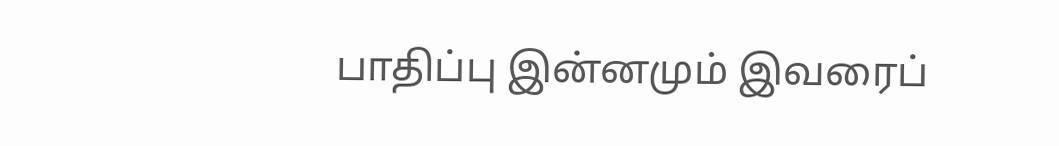பாதிப்பு இன்னமும் இவரைப்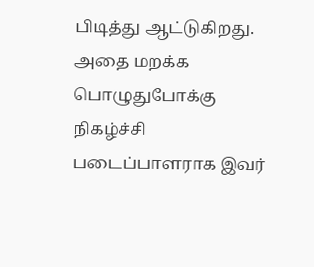பிடித்து ஆட்டுகிறது. அதை மறக்க பொழுதுபோக்கு நிகழ்ச்சி படைப்பாளராக இவர்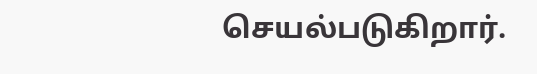செயல்படுகிறார்.